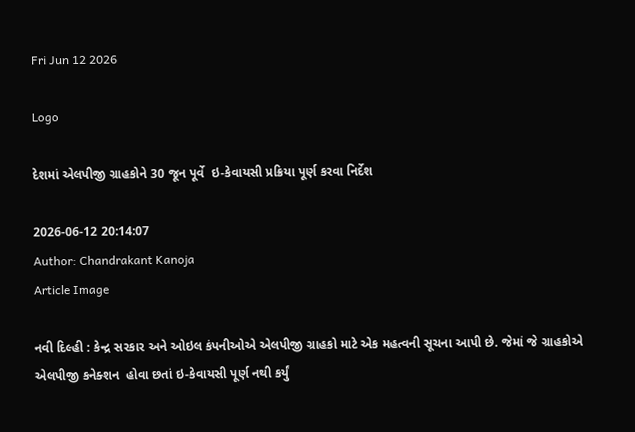Fri Jun 12 2026

Logo

દેશમાં એલપીજી ગ્રાહકોને 30 જૂન પૂર્વે  ઇ-કેવાયસી પ્રક્રિયા પૂર્ણ કરવા નિર્દેશ

2026-06-12 20:14:07
Author: Chandrakant Kanoja
Article Image

નવી દિલ્હી : કેન્દ્ર સરકાર અને ઓઇલ કંપનીઓએ એલપીજી ગ્રાહકો માટે એક મહત્વની સૂચના આપી છે. જેમાં જે ગ્રાહકોએ એલપીજી કનેક્શન  હોવા છતાં ઇ-કેવાયસી પૂર્ણ નથી કર્યું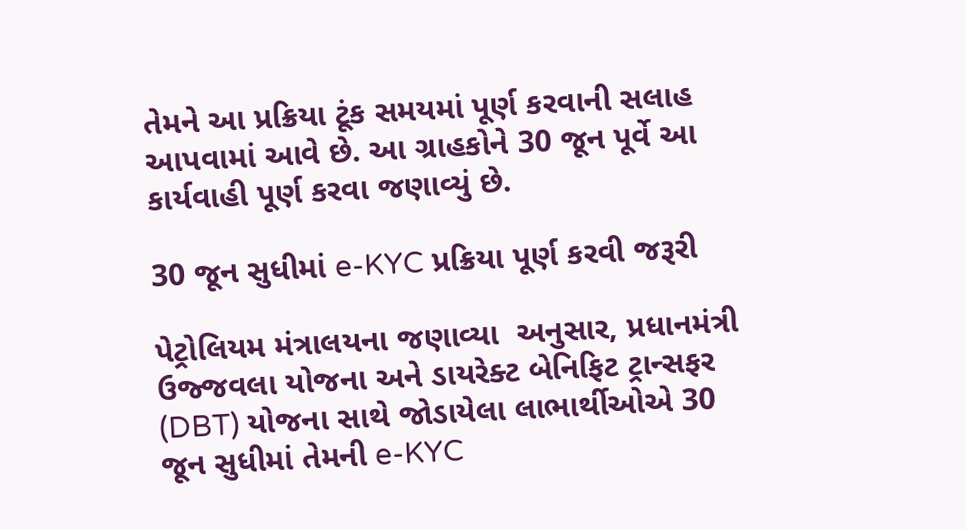તેમને આ પ્રક્રિયા ટૂંક સમયમાં પૂર્ણ કરવાની સલાહ આપવામાં આવે છે. આ ગ્રાહકોને 30 જૂન પૂર્વે આ કાર્યવાહી પૂર્ણ કરવા જણાવ્યું છે.

30 જૂન સુધીમાં e-KYC પ્રક્રિયા પૂર્ણ કરવી જરૂરી

પેટ્રોલિયમ મંત્રાલયના જણાવ્યા  અનુસાર, પ્રધાનમંત્રી ઉજ્જવલા યોજના અને ડાયરેક્ટ બેનિફિટ ટ્રાન્સફર (DBT) યોજના સાથે જોડાયેલા લાભાર્થીઓએ 30 જૂન સુધીમાં તેમની e-KYC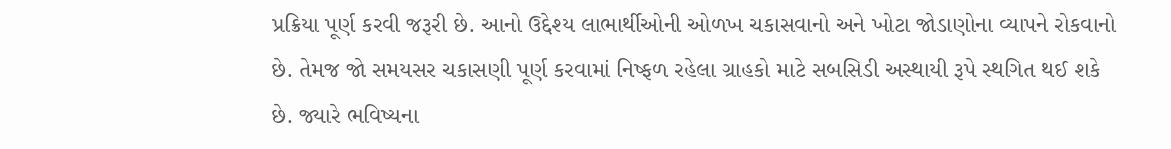પ્રક્રિયા પૂર્ણ કરવી જરૂરી છે. આનો ઉદ્દેશ્ય લાભાર્થીઓની ઓળખ ચકાસવાનો અને ખોટા જોડાણોના વ્યાપને રોકવાનો છે. તેમજ જો સમયસર ચકાસણી પૂર્ણ કરવામાં નિષ્ફળ રહેલા ગ્રાહકો માટે સબસિડી અસ્થાયી રૂપે સ્થગિત થઈ શકે છે. જ્યારે ભવિષ્યના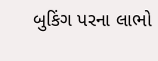બુકિંગ પરના લાભો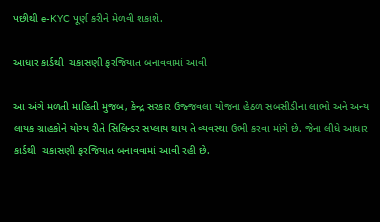પછીથી e-KYC પૂર્ણ કરીને મેળવી શકાશે.

આધાર કાર્ડથી  ચકાસણી ફરજિયાત બનાવવામાં આવી

આ અંગે મળતી માહિતી મુજબ, કેન્દ્ર સરકાર ઉજ્જવલા યોજના હેઠળ સબસીડીના લાભો અને અન્ય લાયક ગ્રાહકોને યોગ્ય રીતે સિલિન્ડર સપ્લાય થાય તે વ્યવસ્થા ઉભી કરવા માંગે છે. જેના લીધે આધાર કાર્ડથી  ચકાસણી ફરજિયાત બનાવવામાં આવી રહી છે.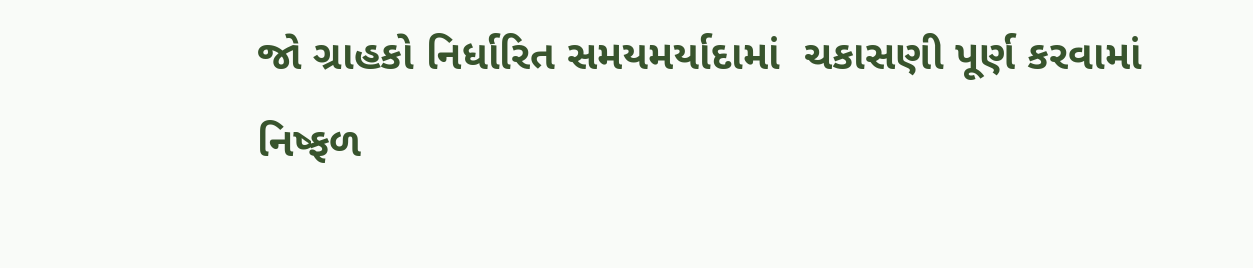જો ગ્રાહકો નિર્ધારિત સમયમર્યાદામાં  ચકાસણી પૂર્ણ કરવામાં નિષ્ફળ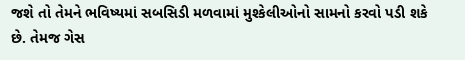જશે તો તેમને ભવિષ્યમાં સબસિડી મળવામાં મુશ્કેલીઓનો સામનો કરવો પડી શકે છે. તેમજ ગેસ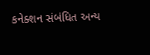કનેક્શન સંબંધિત અન્ય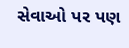સેવાઓ પર પણ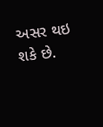અસર થઇ શકે છે.